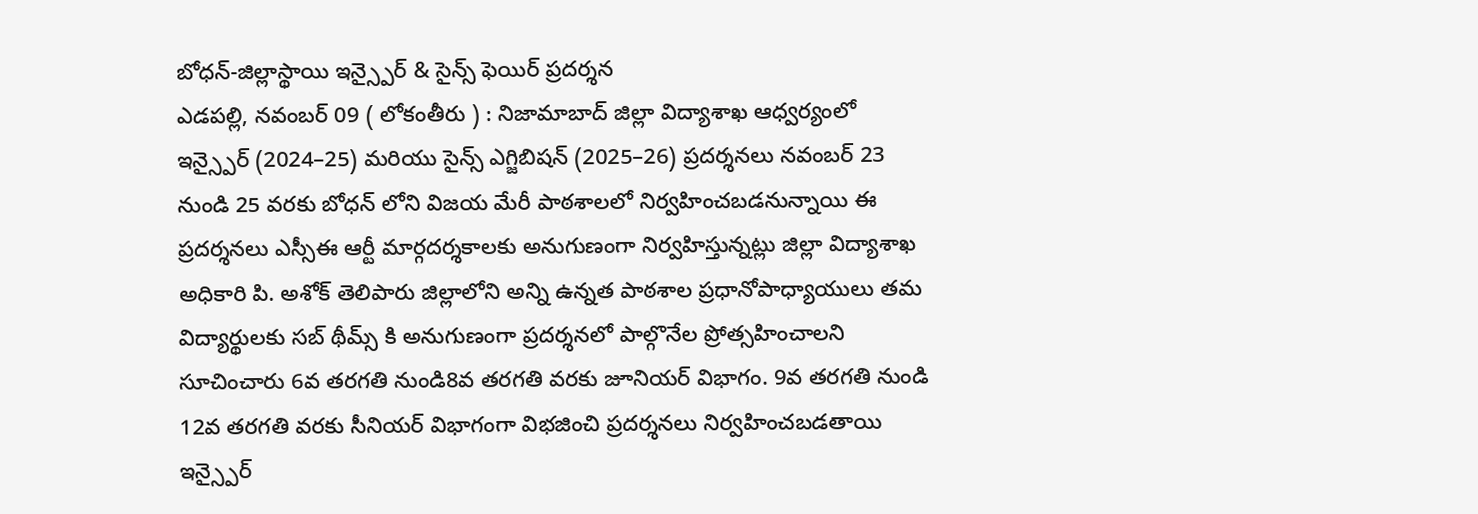బోధన్-జిల్లాస్థాయి ఇన్స్పైర్ & సైన్స్ ఫెయిర్ ప్రదర్శన
ఎడపల్లి, నవంబర్ 09 ( లోకంతీరు ) : నిజామాబాద్ జిల్లా విద్యాశాఖ ఆధ్వర్యంలో ఇన్స్పైర్ (2024–25) మరియు సైన్స్ ఎగ్జిబిషన్ (2025–26) ప్రదర్శనలు నవంబర్ 23 నుండి 25 వరకు బోధన్ లోని విజయ మేరీ పాఠశాలలో నిర్వహించబడనున్నాయి ఈ ప్రదర్శనలు ఎస్సీఈ ఆర్టీ మార్గదర్శకాలకు అనుగుణంగా నిర్వహిస్తున్నట్లు జిల్లా విద్యాశాఖ అధికారి పి. అశోక్ తెలిపారు జిల్లాలోని అన్ని ఉన్నత పాఠశాల ప్రధానోపాధ్యాయులు తమ విద్యార్థులకు సబ్ థీమ్స్ కి అనుగుణంగా ప్రదర్శనలో పాల్గొనేల ప్రోత్సహించాలని సూచించారు 6వ తరగతి నుండి8వ తరగతి వరకు జూనియర్ విభాగం. 9వ తరగతి నుండి 12వ తరగతి వరకు సీనియర్ విభాగంగా విభజించి ప్రదర్శనలు నిర్వహించబడతాయి ఇన్స్పైర్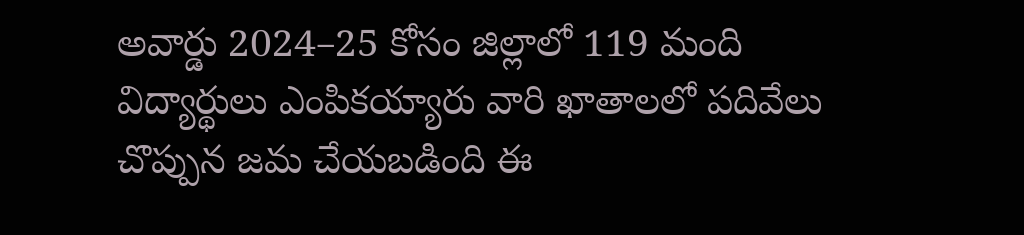అవార్డు 2024–25 కోసం జిల్లాలో 119 మంది విద్యార్థులు ఎంపికయ్యారు వారి ఖాతాలలో పదివేలు చొప్పున జమ చేయబడింది ఈ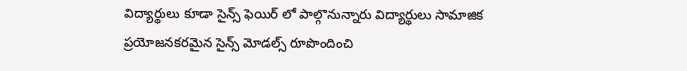విద్యార్థులు కూడా సైన్స్ ఫెయిర్ లో పాల్గొనున్నారు విద్యార్థులు సామాజిక ప్రయోజనకరమైన సైన్స్ మోడల్స్ రూపొందించి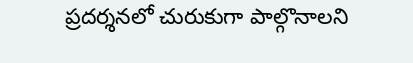ప్రదర్శనలో చురుకుగా పాల్గొనాలని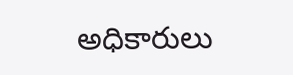అధికారులు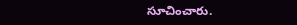సూచించారు.